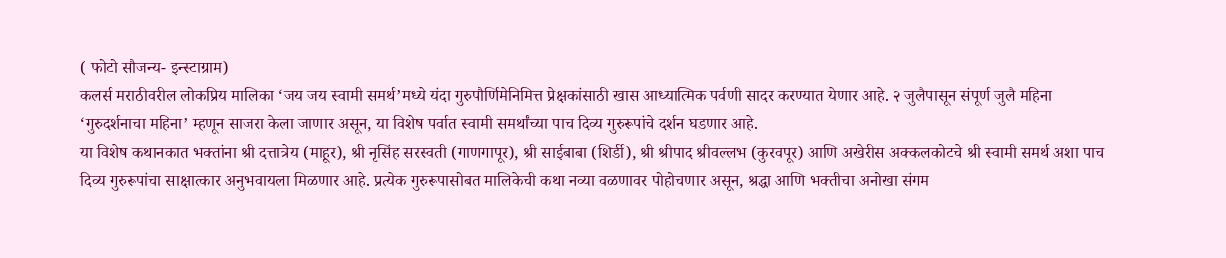( फोटो सौजन्य- इन्स्टाग्राम)
कलर्स मराठीवरील लोकप्रिय मालिका ‘जय जय स्वामी समर्थ’मध्ये यंदा गुरुपौर्णिमेनिमित्त प्रेक्षकांसाठी खास आध्यात्मिक पर्वणी सादर करण्यात येणार आहे. २ जुलैपासून संपूर्ण जुलै महिना ‘गुरुदर्शनाचा महिना’ म्हणून साजरा केला जाणार असून, या विशेष पर्वात स्वामी समर्थांच्या पाच दिव्य गुरुरूपांचे दर्शन घडणार आहे.
या विशेष कथानकात भक्तांना श्री दत्तात्रेय (माहूर), श्री नृसिंह सरस्वती (गाणगापूर), श्री साईबाबा (शिर्डी), श्री श्रीपाद श्रीवल्लभ (कुरवपूर) आणि अखेरीस अक्कलकोटचे श्री स्वामी समर्थ अशा पाच दिव्य गुरुरूपांचा साक्षात्कार अनुभवायला मिळणार आहे. प्रत्येक गुरुरूपासोबत मालिकेची कथा नव्या वळणावर पोहोचणार असून, श्रद्धा आणि भक्तीचा अनोखा संगम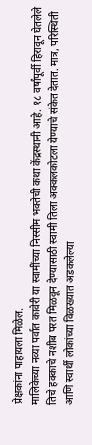प्रेक्षकांना पाहायला मिळेल.
मालिकेच्या नव्या पर्वात कावेरी या स्वामींच्या निस्सीम भक्तेची कथा केंद्रस्थानी आहे. १८ वर्षांपूर्वी हिरावून घेतलेले तिचे हक्काचे नशीब परत मिळवून देण्यासाठी स्वामी तिला अक्कलकोटला येण्याचे संकेत देतात. मात्र, परिस्थिती आणि स्वार्थी लोकांच्या विळख्यात अडकलेल्या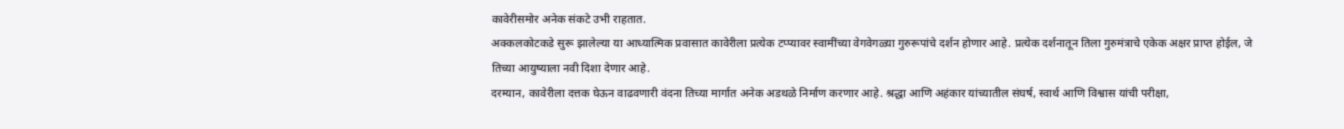कावेरीसमोर अनेक संकटे उभी राहतात.
अक्कलकोटकडे सुरू झालेल्या या आध्यात्मिक प्रवासात कावेरीला प्रत्येक टप्प्यावर स्वामींच्या वेगवेगळ्या गुरुरूपांचे दर्शन होणार आहे. प्रत्येक दर्शनातून तिला गुरुमंत्राचे एकेक अक्षर प्राप्त होईल, जे तिच्या आयुष्याला नवी दिशा देणार आहे.
दरम्यान, कावेरीला दत्तक घेऊन वाढवणारी वंदना तिच्या मार्गात अनेक अडथळे निर्माण करणार आहे. श्रद्धा आणि अहंकार यांच्यातील संघर्ष, स्वार्थ आणि विश्वास यांची परीक्षा,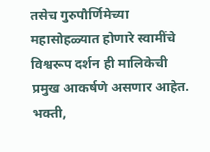तसेच गुरुपौर्णिमेच्या महासोहळ्यात होणारे स्वामींचे विश्वरूप दर्शन ही मालिकेची प्रमुख आकर्षणे असणार आहेत.
भक्ती,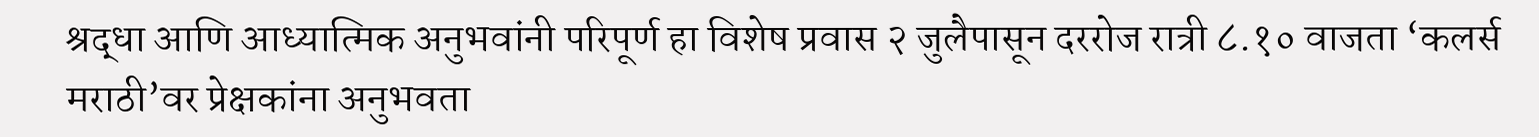श्रद्धा आणि आध्यात्मिक अनुभवांनी परिपूर्ण हा विशेष प्रवास २ जुलैपासून दररोज रात्री ८.१० वाजता ‘कलर्स मराठी’वर प्रेक्षकांना अनुभवता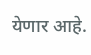येणार आहे.